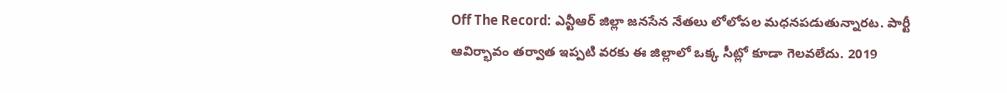Off The Record: ఎన్టీఆర్ జిల్లా జనసేన నేతలు లోలోపల మధనపడుతున్నారట. పార్టీ ఆవిర్భావం తర్వాత ఇప్పటి వరకు ఈ జిల్లాలో ఒక్క సీట్లో కూడా గెలవలేదు. 2019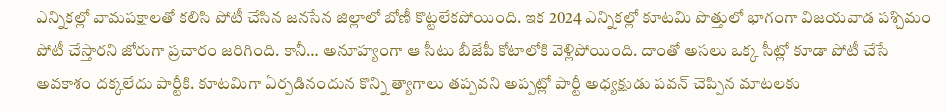ఎన్నికల్లో వామపక్షాలతో కలిసి పోటీ చేసిన జనసేన జిల్లాలో బోణీ కొట్టలేకపోయింది. ఇక 2024 ఎన్నికల్లో కూటమి పొత్తులో భాగంగా విజయవాడ పశ్చిమం పోటీ చేస్తారని జోరుగా ప్రచారం జరిగింది. కానీ… అనూహ్యంగా ఆ సీటు బీజేపీ కోటాలోకి వెళ్లిపోయింది. దాంతో అసలు ఒక్క సీట్లో కూడా పోటీ చేసే అవకాశం దక్కలేదు పార్టీకి. కూటమిగా ఏర్పడినందున కొన్ని త్యాగాలు తప్పవని అప్పట్లో పార్టీ అధ్యక్షుడు పవన్ చెప్పిన మాటలకు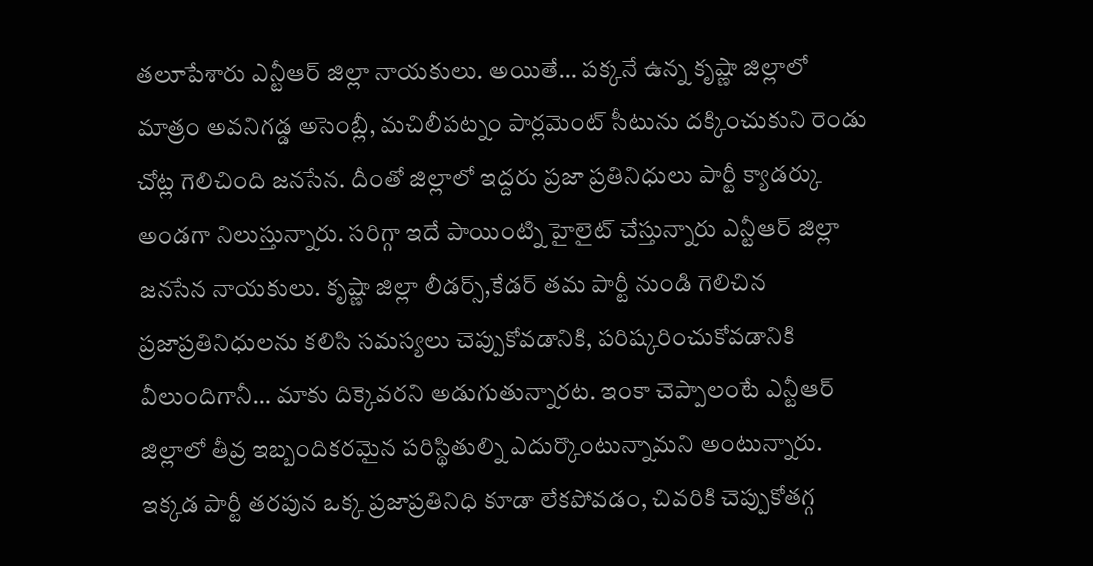తలూపేశారు ఎన్టీఆర్ జిల్లా నాయకులు. అయితే… పక్కనే ఉన్న కృష్ణా జిల్లాలో మాత్రం అవనిగడ్డ అసెంబ్లీ, మచిలీపట్నం పార్లమెంట్ సీటును దక్కించుకుని రెండు చోట్ల గెలిచింది జనసేన. దీంతో జిల్లాలో ఇద్దరు ప్రజా ప్రతినిధులు పార్టీ క్యాడర్కు అండగా నిలుస్తున్నారు. సరిగ్గా ఇదే పాయింట్ని హైలైట్ చేస్తున్నారు ఎన్టీఆర్ జిల్లా జనసేన నాయకులు. కృష్ణా జిల్లా లీడర్స్,కేడర్ తమ పార్టీ నుండి గెలిచిన ప్రజాప్రతినిధులను కలిసి సమస్యలు చెప్పుకోవడానికి, పరిష్కరించుకోవడానికి వీలుందిగానీ… మాకు దిక్కెవరని అడుగుతున్నారట. ఇంకా చెప్పాలంటే ఎన్టీఆర్ జిల్లాలో తీవ్ర ఇబ్బందికరమైన పరిస్థితుల్ని ఎదుర్కొంటున్నామని అంటున్నారు.
ఇక్కడ పార్టీ తరపున ఒక్క ప్రజాప్రతినిధి కూడా లేకపోవడం, చివరికి చెప్పుకోతగ్గ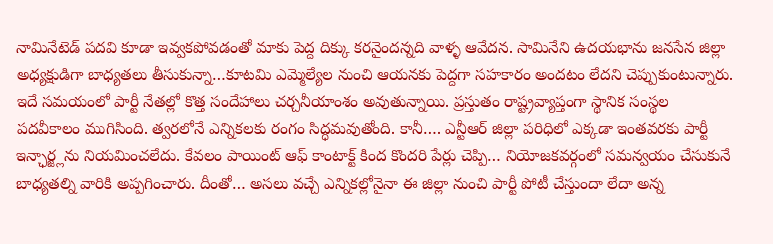నామినేటెడ్ పదవి కూడా ఇవ్వకపోవడంతో మాకు పెద్ద దిక్కు కరనైందన్నది వాళ్ళ ఆవేదన. సామినేని ఉదయభాను జనసేన జిల్లా అధ్యక్షుడిగా బాధ్యతలు తీసుకున్నా…కూటమి ఎమ్మెల్యేల నుంచి ఆయనకు పెద్దగా సహకారం అందటం లేదని చెప్పుకుంటున్నారు. ఇదే సమయంలో పార్టీ నేతల్లో కొత్త సందేహాలు చర్చనీయాంశం అవుతున్నాయి. ప్రస్తుతం రాష్ట్రవ్యాప్తంగా స్థానిక సంస్థల పదవీకాలం ముగిసింది. త్వరలోనే ఎన్నికలకు రంగం సిద్ధమవుతోంది. కానీ…. ఎన్టీఆర్ జిల్లా పరిధిలో ఎక్కడా ఇంతవరకు పార్టీ ఇన్ఛార్జ్లను నియమించలేదు. కేవలం పాయింట్ ఆఫ్ కాంటాక్ట్ కింద కొందరి పేర్లు చెప్పి… నియోజకవర్గంలో సమన్వయం చేసుకునే బాధ్యతల్ని వారికి అప్పగించారు. దీంతో… అసలు వచ్చే ఎన్నికల్లోనైనా ఈ జిల్లా నుంచి పార్టీ పోటీ చేస్తుందా లేదా అన్న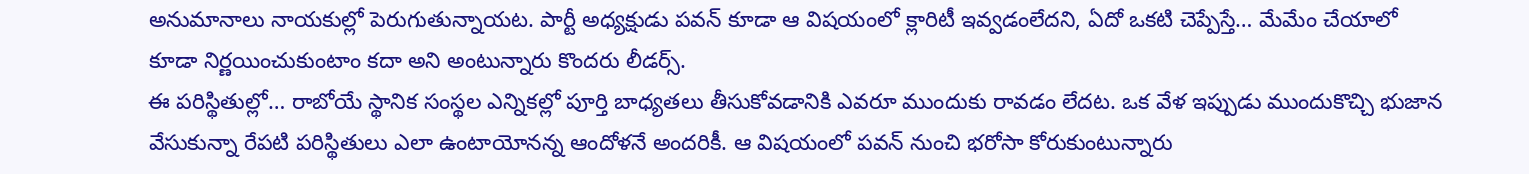అనుమానాలు నాయకుల్లో పెరుగుతున్నాయట. పార్టీ అధ్యక్షుడు పవన్ కూడా ఆ విషయంలో క్లారిటీ ఇవ్వడంలేదని, ఏదో ఒకటి చెప్పేస్తే… మేమేం చేయాలో కూడా నిర్ణయించుకుంటాం కదా అని అంటున్నారు కొందరు లీడర్స్.
ఈ పరిస్థితుల్లో… రాబోయే స్థానిక సంస్థల ఎన్నికల్లో పూర్తి బాధ్యతలు తీసుకోవడానికి ఎవరూ ముందుకు రావడం లేదట. ఒక వేళ ఇప్పుడు ముందుకొచ్చి భుజాన వేసుకున్నా రేపటి పరిస్థితులు ఎలా ఉంటాయోనన్న ఆందోళనే అందరికీ. ఆ విషయంలో పవన్ నుంచి భరోసా కోరుకుంటున్నారు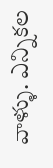వాళ్ళు. ఎన్నికల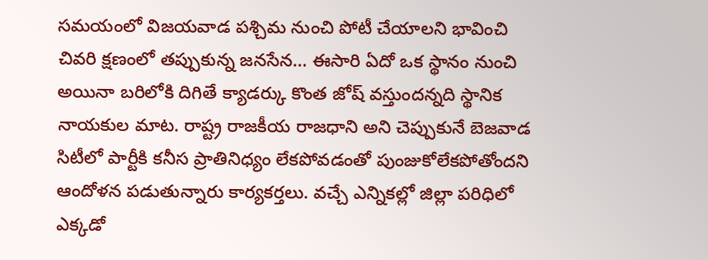సమయంలో విజయవాడ పశ్చిమ నుంచి పోటీ చేయాలని భావించి చివరి క్షణంలో తప్పుకున్న జనసేన… ఈసారి ఏదో ఒక స్థానం నుంచి అయినా బరిలోకి దిగితే క్యాడర్కు కొంత జోష్ వస్తుందన్నది స్థానిక నాయకుల మాట. రాష్ట్ర రాజకీయ రాజధాని అని చెప్పుకునే బెజవాడ సిటీలో పార్టీకి కనీస ప్రాతినిధ్యం లేకపోవడంతో పుంజుకోలేకపోతోందని ఆందోళన పడుతున్నారు కార్యకర్తలు. వచ్చే ఎన్నికల్లో జిల్లా పరిధిలో ఎక్కడో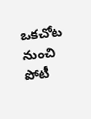ఒకచోట నుంచి పోటీ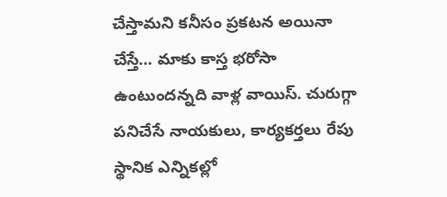చేస్తామని కనీసం ప్రకటన అయినా చేస్తే… మాకు కాస్త భరోసా ఉంటుందన్నది వాళ్ల వాయిస్. చురుగ్గా పనిచేసే నాయకులు, కార్యకర్తలు రేపు స్థానిక ఎన్నికల్లో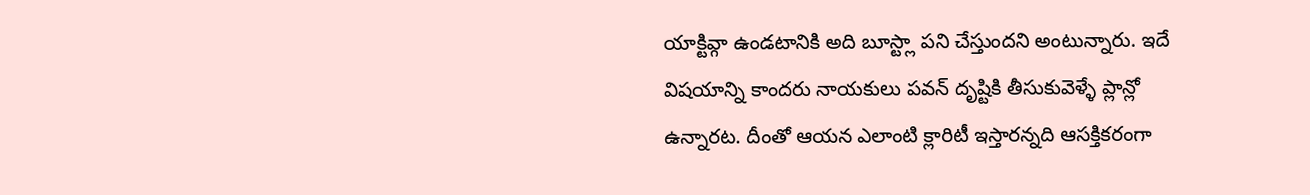యాక్టివ్గా ఉండటానికి అది బూస్ట్లా పని చేస్తుందని అంటున్నారు. ఇదే విషయాన్ని కాందరు నాయకులు పవన్ దృష్టికి తీసుకువెళ్ళే ప్లాన్లో ఉన్నారట. దీంతో ఆయన ఎలాంటి క్లారిటీ ఇస్తారన్నది ఆసక్తికరంగా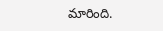మారింది.